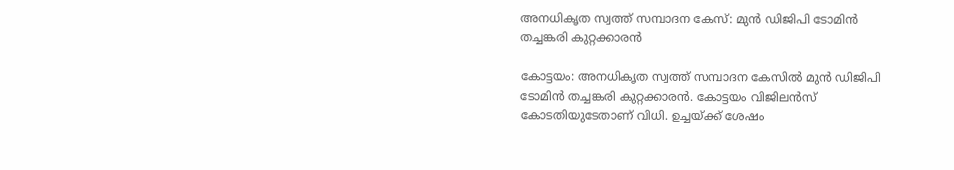അനധികൃത സ്വത്ത് സമ്പാദന കേസ്: മുന്‍ ഡിജിപി ടോമിന്‍ തച്ചങ്കരി കുറ്റക്കാരന്‍

കോട്ടയം: അനധികൃത സ്വത്ത് സമ്പാദന കേസില്‍ മുന്‍ ഡിജിപി ടോമിന്‍ തച്ചങ്കരി കുറ്റക്കാരന്‍. കോട്ടയം വിജിലന്‍സ് കോടതിയുടേതാണ് വിധി. ഉച്ചയ്ക്ക് ശേഷം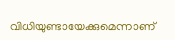വിധിയുണ്ടായേക്കുമെന്നാണ്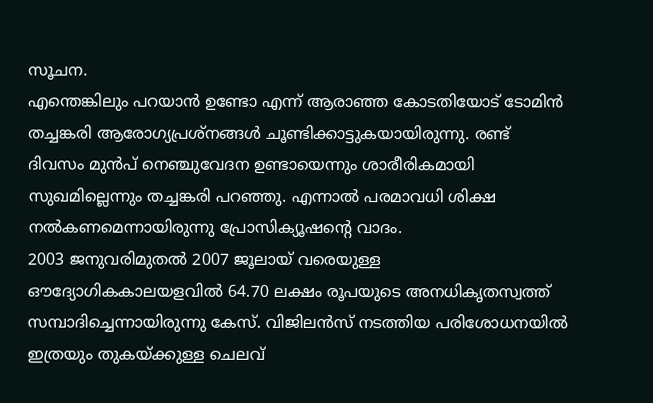സൂചന.
എന്തെങ്കിലും പറയാന്‍ ഉണ്ടോ എന്ന് ആരാഞ്ഞ കോടതിയോട് ടോമിന്‍ തച്ചങ്കരി ആരോഗ്യപ്രശ്‌നങ്ങള്‍ ചൂണ്ടിക്കാട്ടുകയായിരുന്നു. രണ്ട് ദിവസം മുന്‍പ് നെഞ്ചുവേദന ഉണ്ടായെന്നും ശാരീരികമായി സുഖമില്ലെന്നും തച്ചങ്കരി പറഞ്ഞു. എന്നാല്‍ പരമാവധി ശിക്ഷ നല്‍കണമെന്നായിരുന്നു പ്രോസിക്യൂഷന്റെ വാദം.
2003 ജനുവരിമുതല്‍ 2007 ജൂലായ് വരെയുള്ള ഔദ്യോഗികകാലയളവില്‍ 64.70 ലക്ഷം രൂപയുടെ അനധികൃതസ്വത്ത് സമ്പാദിച്ചെന്നായിരുന്നു കേസ്. വിജിലന്‍സ് നടത്തിയ പരിശോധനയില്‍ ഇത്രയും തുകയ്ക്കുള്ള ചെലവ്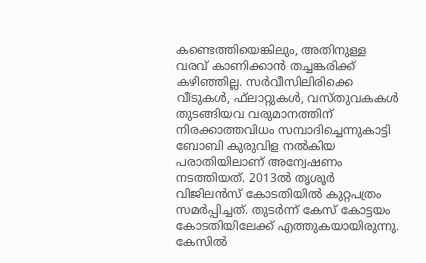കണ്ടെത്തിയെങ്കിലും, അതിനുള്ള വരവ് കാണിക്കാന്‍ തച്ചങ്കരിക്ക് കഴിഞ്ഞില്ല. സര്‍വീസിലിരിക്കെ വീടുകള്‍, ഫ്‌ലാറ്റുകള്‍, വസ്തുവകകള്‍ തുടങ്ങിയവ വരുമാനത്തിന് നിരക്കാത്തവിധം സമ്പാദിച്ചെന്നുകാട്ടി ബോബി കുരുവിള നല്‍കിയ പരാതിയിലാണ് അന്വേഷണം നടത്തിയത്. 2013ല്‍ തൃശൂര്‍ വിജിലന്‍സ് കോടതിയില്‍ കുറ്റപത്രം സമര്‍പ്പിച്ചത്. തുടര്‍ന്ന് കേസ് കോട്ടയം കോടതിയിലേക്ക് എത്തുകയായിരുന്നു. കേസില്‍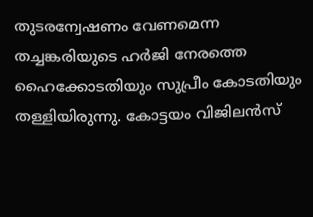തുടരന്വേഷണം വേണമെന്ന തച്ചങ്കരിയുടെ ഹര്‍ജി നേരത്തെ ഹൈക്കോടതിയും സുപ്രീം കോടതിയും തള്ളിയിരുന്നു. കോട്ടയം വിജിലന്‍സ്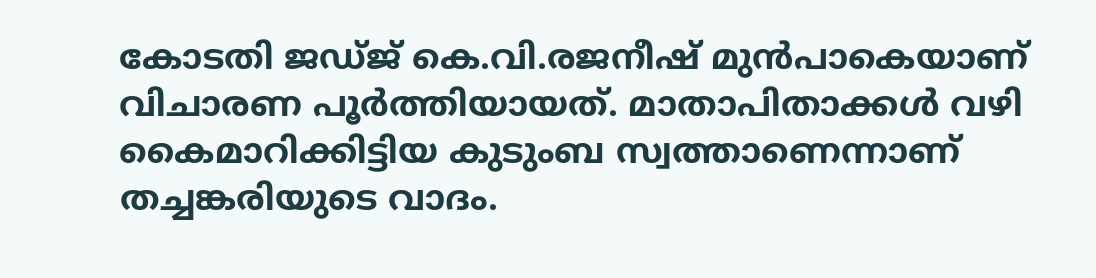കോടതി ജഡ്ജ് കെ.വി.രജനീഷ് മുന്‍പാകെയാണ് വിചാരണ പൂര്‍ത്തിയായത്. മാതാപിതാക്കള്‍ വഴി കൈമാറിക്കിട്ടിയ കുടുംബ സ്വത്താണെന്നാണ് തച്ചങ്കരിയുടെ വാദം.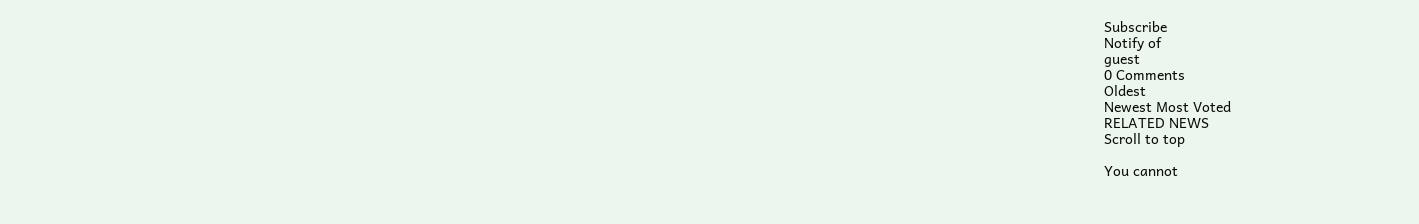Subscribe
Notify of
guest
0 Comments
Oldest
Newest Most Voted
RELATED NEWS
Scroll to top

You cannot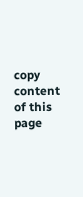copy content of this page